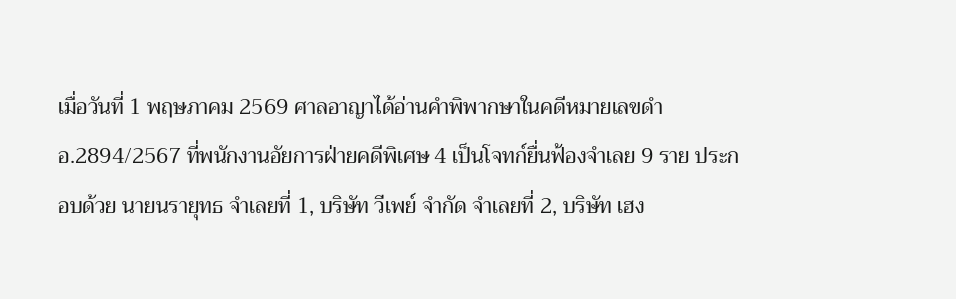เมื่อวันที่ 1 พฤษภาคม 2569 ศาลอาญาได้อ่านคำพิพากษาในคดีหมายเลขดำ อ.2894/2567 ที่พนักงานอัยการฝ่ายคดีพิเศษ 4 เป็นโจทก์ยื่นฟ้องจำเลย 9 ราย ประกอบด้วย นายนรายุทธ จำเลยที่ 1, บริษัท วีเพย์ จำกัด จำเลยที่ 2, บริษัท เฮง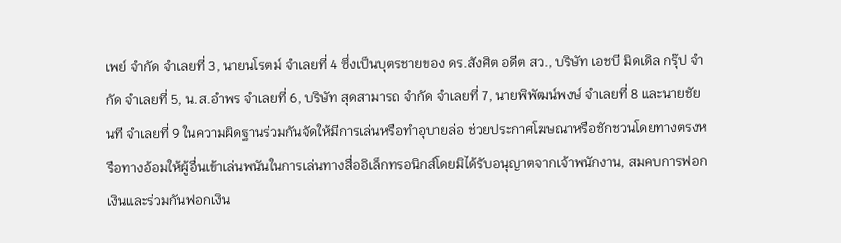เพย์ จำกัด จำเลยที่ 3, นายนโรตม์ จำเลยที่ 4 ซึ่งเป็นบุตรชายของ ดร.สังศิต อดีต สว., บริษัท เอชบี มิดเดิล กรุ๊ป จำกัด จำเลยที่ 5, น.ส.อำพร จำเลยที่ 6, บริษัท สุดสามารถ จำกัด จำเลยที่ 7, นายพิพัฒน์พงษ์ จำเลยที่ 8 และนายชัยนที จำเลยที่ 9 ในความผิดฐานร่วมกันจัดให้มีการเล่นหรือทำอุบายล่อ ช่วยประกาศโฆษณาหรือชักชวนโดยทางตรงหรือทางอ้อมให้ผู้อื่นเข้าเล่นพนันในการเล่นทางสื่ออิเล็กทรอนิกส์โดยมิได้รับอนุญาตจากเจ้าพนักงาน, สมคบการฟอกเงินและร่วมกันฟอกเงิน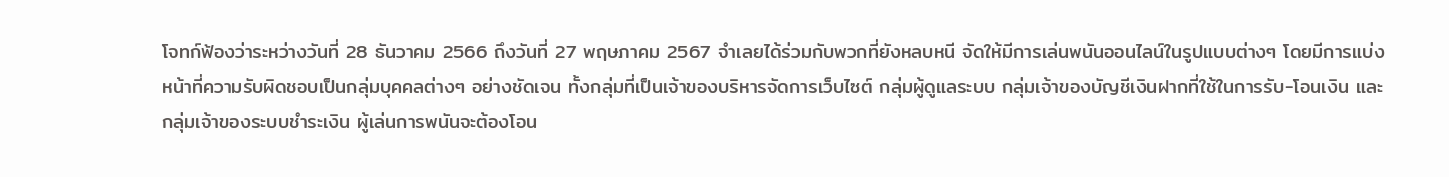โจทก์ฟ้องว่าระหว่างวันที่ 28 ธันวาคม 2566 ถึงวันที่ 27 พฤษภาคม 2567 จำเลยได้ร่วมกับพวกที่ยังหลบหนี จัดให้มีการเล่นพนันออนไลน์ในรูปแบบต่างๆ โดยมีการแบ่งหน้าที่ความรับผิดชอบเป็นกลุ่มบุคคลต่างๆ อย่างชัดเจน ทั้งกลุ่มที่เป็นเจ้าของบริหารจัดการเว็บไซต์ กลุ่มผู้ดูแลระบบ กลุ่มเจ้าของบัญชีเงินฝากที่ใช้ในการรับ-โอนเงิน และกลุ่มเจ้าของระบบชำระเงิน ผู้เล่นการพนันจะต้องโอน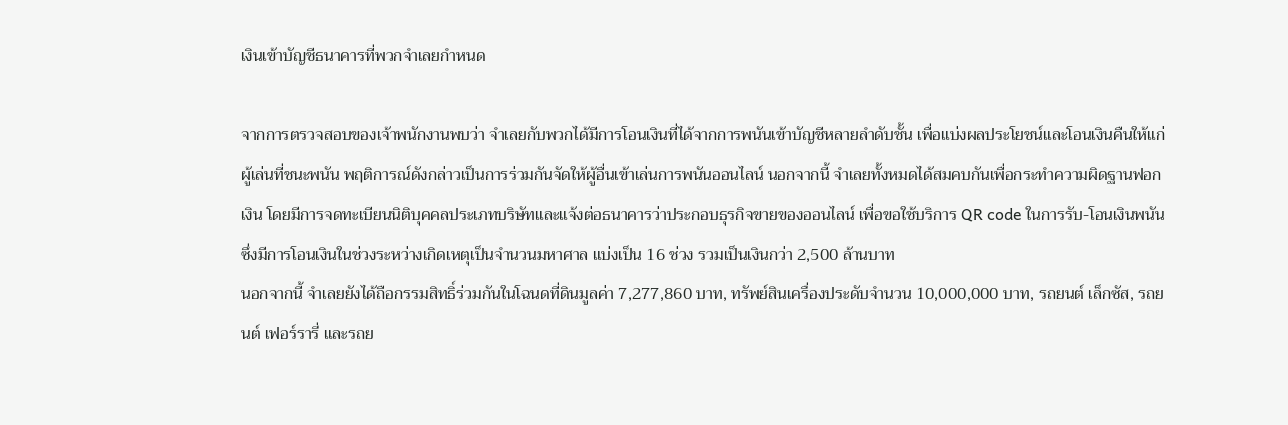เงินเข้าบัญชีธนาคารที่พวกจำเลยกำหนด

จากการตรวจสอบของเจ้าพนักงานพบว่า จำเลยกับพวกได้มีการโอนเงินที่ได้จากการพนันเข้าบัญชีหลายลำดับชั้น เพื่อแบ่งผลประโยชน์และโอนเงินคืนให้แก่ผู้เล่นที่ชนะพนัน พฤติการณ์ดังกล่าวเป็นการร่วมกันจัดให้ผู้อื่นเข้าเล่นการพนันออนไลน์ นอกจากนี้ จำเลยทั้งหมดได้สมคบกันเพื่อกระทำความผิดฐานฟอกเงิน โดยมีการจดทะเบียนนิติบุคคลประเภทบริษัทและแจ้งต่อธนาคารว่าประกอบธุรกิจขายของออนไลน์ เพื่อขอใช้บริการ QR code ในการรับ-โอนเงินพนัน ซึ่งมีการโอนเงินในช่วงระหว่างเกิดเหตุเป็นจำนวนมหาศาล แบ่งเป็น 16 ช่วง รวมเป็นเงินกว่า 2,500 ล้านบาท
นอกจากนี้ จำเลยยังได้ถือกรรมสิทธิ์ร่วมกันในโฉนดที่ดินมูลค่า 7,277,860 บาท, ทรัพย์สินเครื่องประดับจำนวน 10,000,000 บาท, รถยนต์ เล็กซัส, รถยนต์ เฟอร์รารี่ และรถย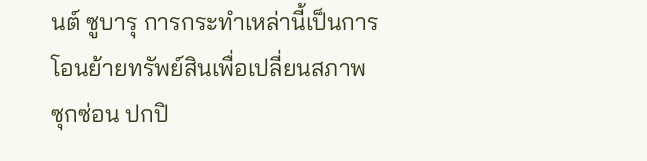นต์ ซูบารุ การกระทำเหล่านี้เป็นการโอนย้ายทรัพย์สินเพื่อเปลี่ยนสภาพ ซุกซ่อน ปกปิ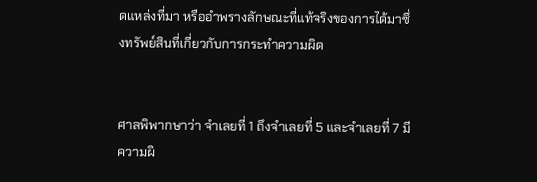ดแหล่งที่มา หรืออำพรางลักษณะที่แท้จริงของการได้มาซึ่งทรัพย์สินที่เกี่ยวกับการกระทำความผิด


ศาลพิพากษาว่า จำเลยที่ 1 ถึงจำเลยที่ 5 และจำเลยที่ 7 มีความผิ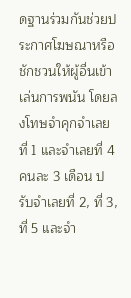ดฐานร่วมกันช่วยประกาศโฆษณาหรือชักชวนให้ผู้อื่นเข้าเล่นการพนัน โดยลงโทษจำคุกจำเลยที่ 1 และจำเลยที่ 4 คนละ 3 เดือน ปรับจำเลยที่ 2, ที่ 3, ที่ 5 และจำ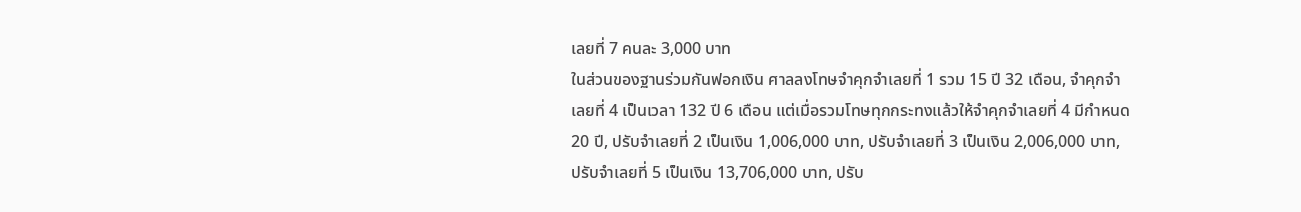เลยที่ 7 คนละ 3,000 บาท
ในส่วนของฐานร่วมกันฟอกเงิน ศาลลงโทษจำคุกจำเลยที่ 1 รวม 15 ปี 32 เดือน, จำคุกจำเลยที่ 4 เป็นเวลา 132 ปี 6 เดือน แต่เมื่อรวมโทษทุกกระทงแล้วให้จำคุกจำเลยที่ 4 มีกำหนด 20 ปี, ปรับจำเลยที่ 2 เป็นเงิน 1,006,000 บาท, ปรับจำเลยที่ 3 เป็นเงิน 2,006,000 บาท, ปรับจำเลยที่ 5 เป็นเงิน 13,706,000 บาท, ปรับ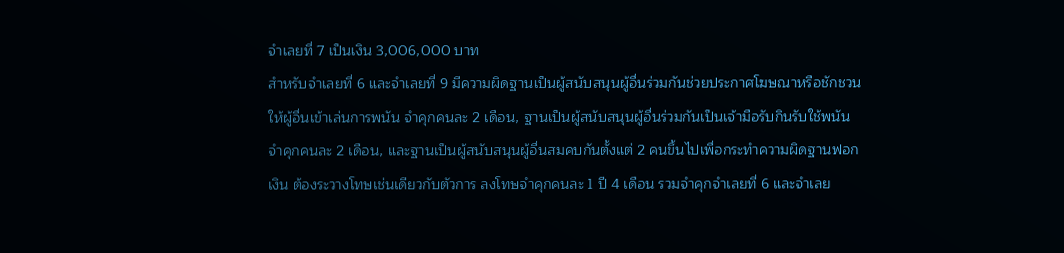จำเลยที่ 7 เป็นเงิน 3,006,000 บาท
สำหรับจำเลยที่ 6 และจำเลยที่ 9 มีความผิดฐานเป็นผู้สนับสนุนผู้อื่นร่วมกันช่วยประกาศโฆษณาหรือชักชวนให้ผู้อื่นเข้าเล่นการพนัน จำคุกคนละ 2 เดือน, ฐานเป็นผู้สนับสนุนผู้อื่นร่วมกันเป็นเจ้ามือรับกินรับใช้พนัน จำคุกคนละ 2 เดือน, และฐานเป็นผู้สนับสนุนผู้อื่นสมคบกันตั้งแต่ 2 คนขึ้นไปเพื่อกระทำความผิดฐานฟอกเงิน ต้องระวางโทษเช่นเดียวกับตัวการ ลงโทษจำคุกคนละ 1 ปี 4 เดือน รวมจำคุกจำเลยที่ 6 และจำเลย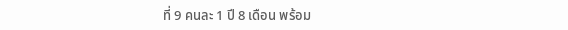ที่ 9 คนละ 1 ปี 8 เดือน พร้อม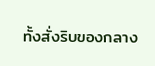ทั้งสั่งริบของกลาง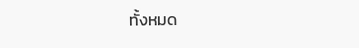ทั้งหมด